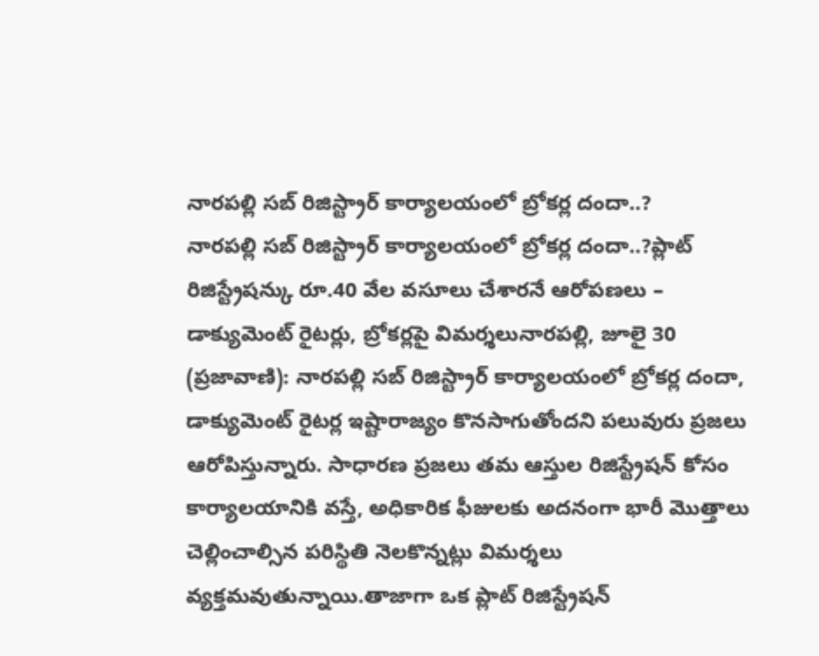నారపల్లి సబ్ రిజిస్ట్రార్ కార్యాలయంలో బ్రోకర్ల దందా..?
నారపల్లి సబ్ రిజిస్ట్రార్ కార్యాలయంలో బ్రోకర్ల దందా..?ప్లాట్ రిజిస్ట్రేషన్కు రూ.40 వేల వసూలు చేశారనే ఆరోపణలు – డాక్యుమెంట్ రైటర్లు, బ్రోకర్లపై విమర్శలునారపల్లి, జూలై 30 (ప్రజావాణి): నారపల్లి సబ్ రిజిస్ట్రార్ కార్యాలయంలో బ్రోకర్ల దందా, డాక్యుమెంట్ రైటర్ల ఇష్టారాజ్యం కొనసాగుతోందని పలువురు ప్రజలు ఆరోపిస్తున్నారు. సాధారణ ప్రజలు తమ ఆస్తుల రిజిస్ట్రేషన్ కోసం కార్యాలయానికి వస్తే, అధికారిక ఫీజులకు అదనంగా భారీ మొత్తాలు చెల్లించాల్సిన పరిస్థితి నెలకొన్నట్లు విమర్శలు వ్యక్తమవుతున్నాయి.తాజాగా ఒక ప్లాట్ రిజిస్ట్రేషన్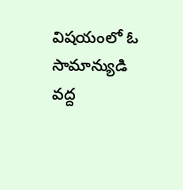విషయంలో ఓ సామాన్యుడి వద్ద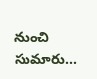నుంచి సుమారు...